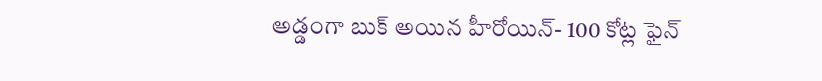అడ్డంగా బుక్ అయిన హీరోయిన్- 100 కోట్ల ఫైన్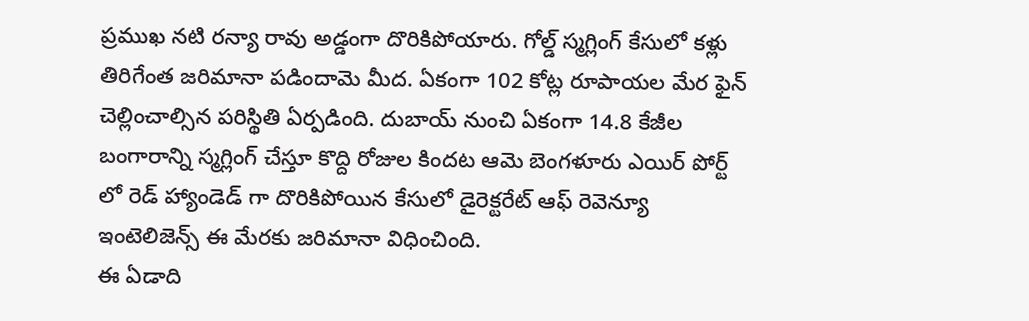ప్రముఖ నటి రన్యా రావు అడ్డంగా దొరికిపోయారు. గోల్డ్ స్మగ్లింగ్ కేసులో కళ్లు తిరిగేంత జరిమానా పడిందామె మీద. ఏకంగా 102 కోట్ల రూపాయల మేర ఫైన్ చెల్లించాల్సిన పరిస్థితి ఏర్పడింది. దుబాయ్ నుంచి ఏకంగా 14.8 కేజీల బంగారాన్ని స్మగ్లింగ్ చేస్తూ కొద్ది రోజుల కిందట ఆమె బెంగళూరు ఎయిర్ పోర్ట్ లో రెడ్ హ్యాండెడ్ గా దొరికిపోయిన కేసులో డైరెక్టరేట్ ఆఫ్ రెవెన్యూ ఇంటెలిజెన్స్ ఈ మేరకు జరిమానా విధించింది.
ఈ ఏడాది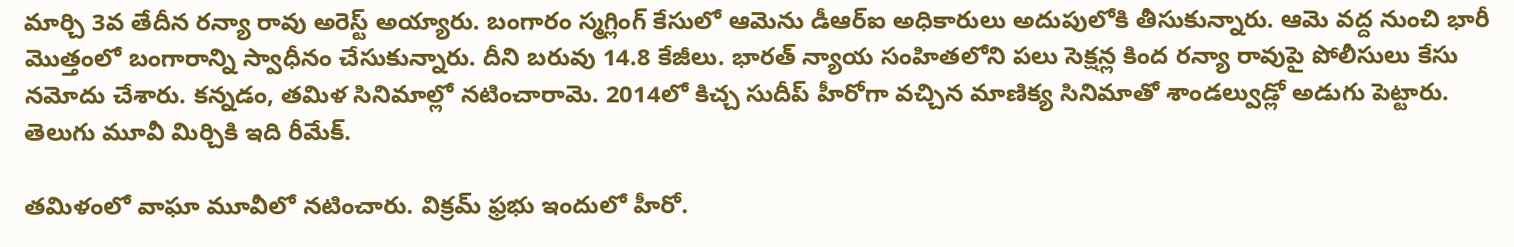మార్చి 3వ తేదీన రన్యా రావు అరెస్ట్ అయ్యారు. బంగారం స్మగ్లింగ్ కేసులో ఆమెను డీఆర్ఐ అధికారులు అదుపులోకి తీసుకున్నారు. ఆమె వద్ద నుంచి భారీ మొత్తంలో బంగారాన్ని స్వాధీనం చేసుకున్నారు. దీని బరువు 14.8 కేజీలు. భారత్ న్యాయ సంహితలోని పలు సెక్షన్ల కింద రన్యా రావుపై పోలీసులు కేసు నమోదు చేశారు. కన్నడం, తమిళ సినిమాల్లో నటించారామె. 2014లో కిచ్చ సుదీప్ హీరోగా వచ్చిన మాణిక్య సినిమాతో శాండల్వుడ్లో అడుగు పెట్టారు. తెలుగు మూవీ మిర్చికి ఇది రీమేక్.

తమిళంలో వాఘా మూవీలో నటించారు. విక్రమ్ ఫ్రభు ఇందులో హీరో.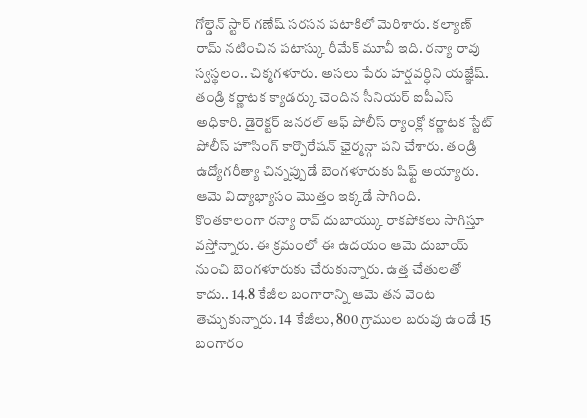గోల్డెన్ స్టార్ గణేష్ సరసన పటాకిలో మెరిశారు. కల్యాణ్ రామ్ నటించిన పటాస్కు రీమేక్ మూవీ ఇది. రన్యా రావు స్వస్థలం.. చిక్మగళూరు. అసలు పేరు హర్షవర్ధిని యజ్ఞేష్. తండ్రి కర్ణాటక క్యాడర్కు చెందిన సీనియర్ ఐపీఎస్ అధికారి. డైరెక్టర్ జనరల్ ఆఫ్ పోలీస్ ర్యాంక్లో కర్ణాటక స్టేట్ పోలీస్ హౌసింగ్ కార్పొరేషన్ ఛైర్మన్గా పని చేశారు. తండ్రి ఉద్యోగరీత్యా చిన్నప్పుడే బెంగళూరుకు షిఫ్ట్ అయ్యారు. ఆమె విద్యాభ్యాసం మొత్తం ఇక్కడే సాగింది.
కొంతకాలంగా రన్యా రావ్ దుబాయ్కు రాకపోకలు సాగిస్తూ వస్తోన్నారు. ఈ క్రమంలో ఈ ఉదయం ఆమె దుబాయ్ నుంచి బెంగళూరుకు చేరుకున్నారు. ఉత్త చేతులతో కాదు.. 14.8 కేజీల బంగారాన్ని ఆమె తన వెంట తెచ్చుకున్నారు. 14 కేజీలు, 800 గ్రాముల బరువు ఉండే 15 బంగారం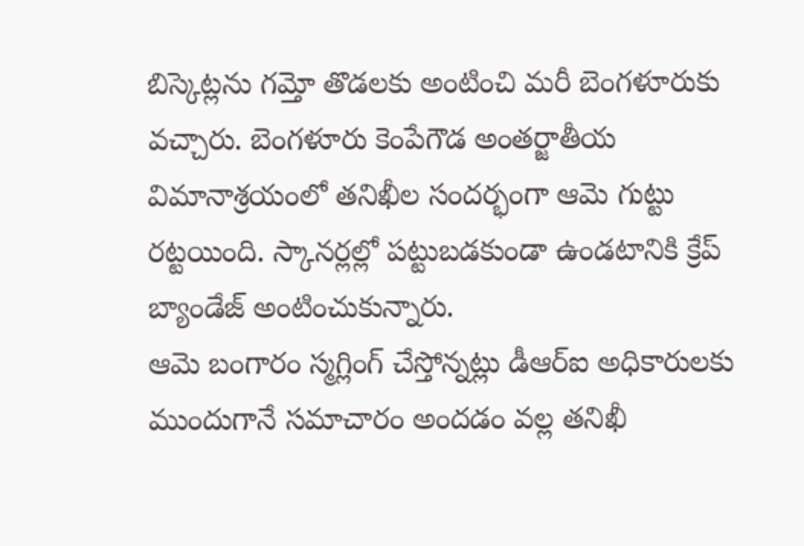బిస్కెట్లను గమ్తో తొడలకు అంటించి మరీ బెంగళూరుకు వచ్చారు. బెంగళూరు కెంపేగౌడ అంతర్జాతీయ విమానాశ్రయంలో తనిఖీల సందర్భంగా ఆమె గుట్టు రట్టయింది. స్కానర్లల్లో పట్టుబడకుండా ఉండటానికి క్రేప్ బ్యాండేజ్ అంటించుకున్నారు.
ఆమె బంగారం స్మగ్లింగ్ చేస్తోన్నట్లు డీఆర్ఐ అధికారులకు ముందుగానే సమాచారం అందడం వల్ల తనిఖీ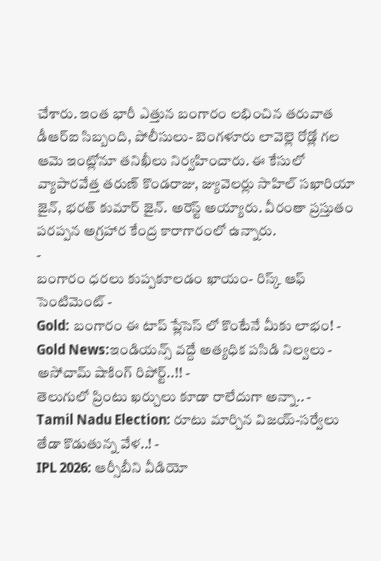చేశారు. ఇంత భారీ ఎత్తున బంగారం లభించిన తరువాత డీఆర్ఐ సిబ్బంది, పోలీసులు- బెంగళూరు లావెల్లె రోడ్లో గల ఆమె ఇంట్లోనూ తనిఖీలు నిర్వహించారు. ఈ కేసులో వ్యాపారవేత్త తరుణ్ కొండరాజు, జ్యువెలర్లు సాహిల్ సఖారియా జైన్, భరత్ కుమార్ జైన్. అరెస్ట్ అయ్యారు. వీరంతా ప్రస్తుతం పరప్పన అగ్రహార కేంద్ర కారాగారంలో ఉన్నారు.
-
బంగారం ధరలు కుప్పకూలడం ఖాయం- రిస్క్ ఆఫ్ సెంటిమెంట్ -
Gold: బంగారం ఈ టాప్ ప్లేసెస్ లో కొంటేనే మీకు లాభం! -
Gold News:ఇండియన్స్ వద్దే అత్యధిక పసిడి నిల్వలు - అసోచామ్ షాకింగ్ రిపోర్ట్..!! -
తెలుగులో ప్రింటు ఖర్చులు కూడా రాలేదుగా అన్నా.. -
Tamil Nadu Election: రూటు మార్చిన విజయ్-సర్వేలు తేడా కొడుతున్న వేళ..! -
IPL 2026: ఆర్సీబీని వీడియో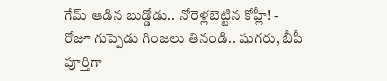గేమ్ ఆడిన బుడ్డోడు.. నోరెళ్లబెట్టిన కోహ్లీ! -
రోజూ గుప్పెడు గింజలు తినండి.. షుగరు, బీపీ పూర్తిగా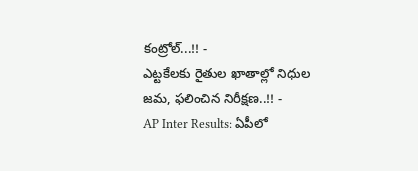కంట్రోల్...!! -
ఎట్టకేలకు రైతుల ఖాతాల్లో నిధుల జమ, ఫలించిన నిరీక్షణ..!! -
AP Inter Results: ఏపీలో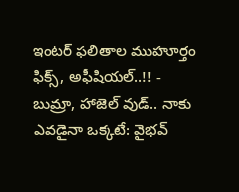ఇంటర్ ఫలితాల ముహూర్తం ఫిక్స్, అఫీషియల్..!! -
బుమ్రా, హాజెల్ వుడ్.. నాకు ఎవడైనా ఒక్కటే: వైభవ్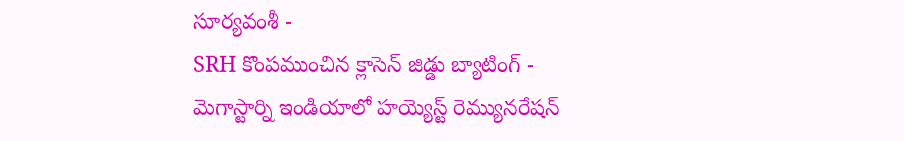సూర్యవంశీ -
SRH కొంపముంచిన క్లాసెన్ జిడ్డు బ్యాటింగ్ -
మెగాస్టార్ని ఇండియాలో హయ్యెస్ట్ రెమ్యునరేషన్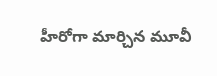హీరోగా మార్చిన మూవీ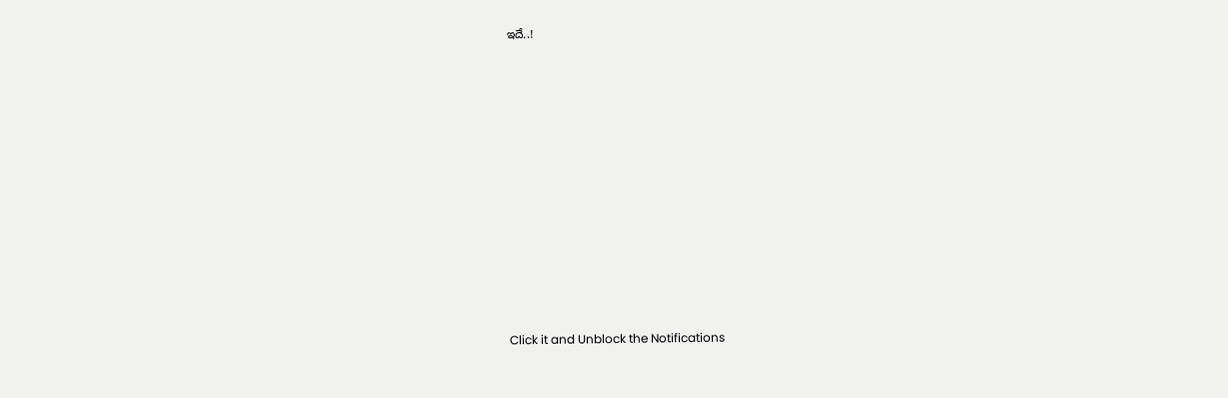ఇదే..!












Click it and Unblock the Notifications